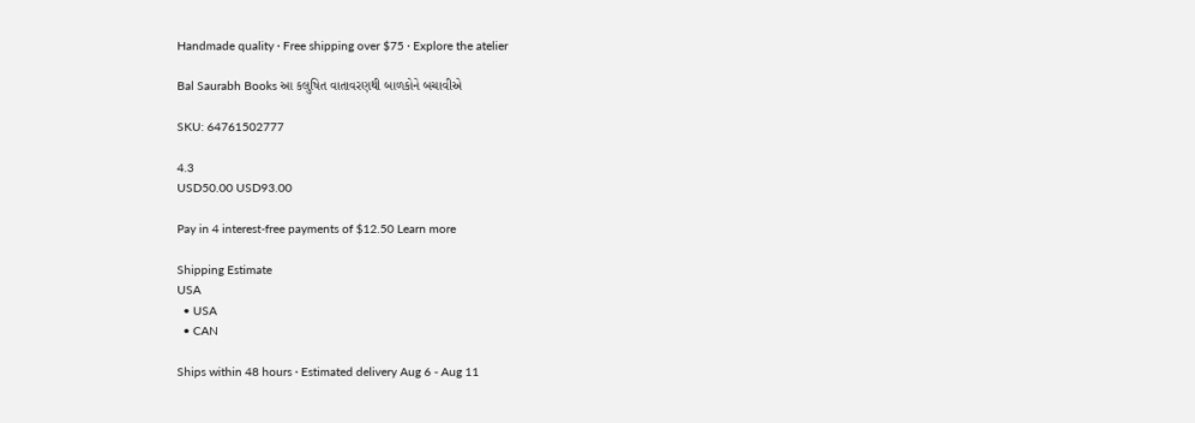Handmade quality · Free shipping over $75 · Explore the atelier

Bal Saurabh Books આ કલુષિત વાતાવરણથી બાળકોને બચાવીએ

SKU: 64761502777

4.3
USD50.00 USD93.00

Pay in 4 interest-free payments of $12.50 Learn more

Shipping Estimate
USA
  • USA
  • CAN

Ships within 48 hours · Estimated delivery Aug 6 - Aug 11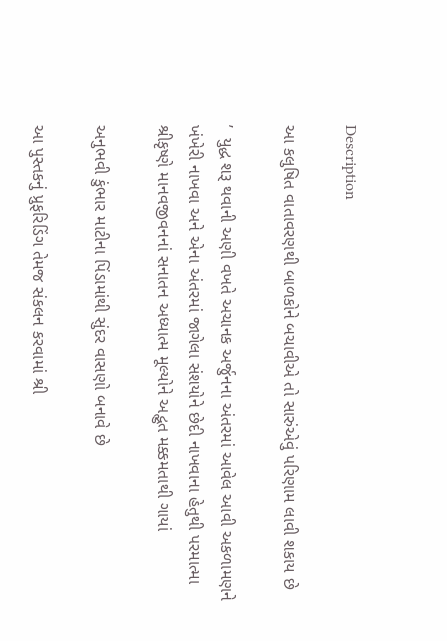Description

આ કલુષિત વાતાવરણથી બાળકોને બચાવીએ તો સારુંએવું પરિણામ લાવી શકાય છે

’  યુદ્ધ શરૂ થવાની અણી વખતે અચાનક અર્જુનના અંતરમાં આવેલ આવી અકળામણને ખંખેરી નાખવા અને એના અંતરમાં જાગેલા સંશયોને છેદી નાખવાના હેતુથી પરમાત્મા શ્રીકૃષ્ણે માનવજીવનનાં સનાતન અધ્યાત્મ મૂલ્યોને અદ્ભુત મક્કમતાથી ગાયાં

અનુભવી કુંભાર માટીના પિંડામાંથી સુંદર વાસણો બનાવે છે

આ પુસ્તકનું પ્રુફરિડિંગ તેમજ સંકલન કરવામાં શ્રી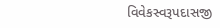વિવેકસ્વરૂપદાસજી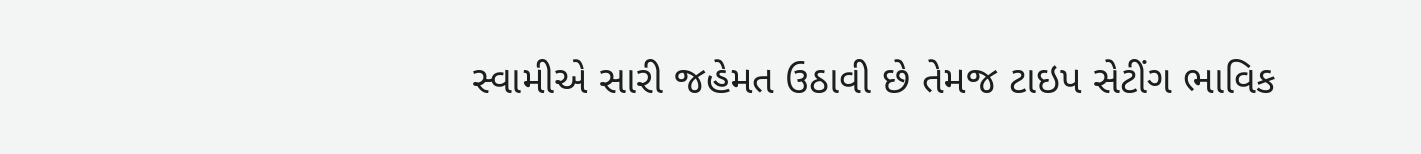સ્વામીએ સારી જહેમત ઉઠાવી છે તેમજ ટાઇપ સેટીંગ ભાવિક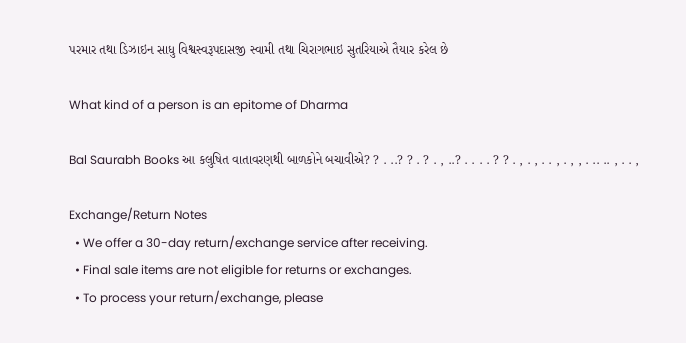પરમાર તથા ડિઝાઇન સાધુ વિશ્વસ્વરૂપદાસજી સ્વામી તથા ચિરાગભાઇ સુતરિયાએ તૈયાર કરેલ છે

What kind of a person is an epitome of Dharma

Bal Saurabh Books આ કલુષિત વાતાવરણથી બાળકોને બચાવીએ? ? . ..? ? . ? . , ..? . . . . ? ? . , . , . . , . , , . .. .. , . . ,

Exchange/Return Notes
  • We offer a 30-day return/exchange service after receiving.
  • Final sale items are not eligible for returns or exchanges.
  • To process your return/exchange, please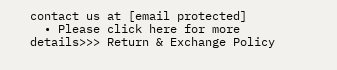contact us at [email protected]
  • Please click here for more details>>> Return & Exchange Policy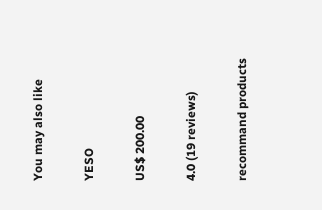You may also like

YESO

US$ 200.00

4.0 (19 reviews)

recommand products